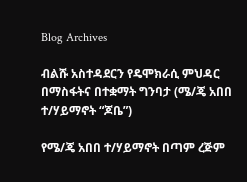Blog Archives

ብልሹ አስተዳደርን የዴሞክራሲ ምህዳር በማስፋትና በተቋማት ግንባታ (ሜ/ጄ አበበ ተ/ሃይማኖት “ጆቤ”)

የሜ/ጄ አበበ ተ/ሃይማኖት በጣም ረጅም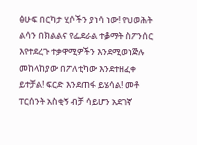ፅሁፍ በርካታ ሂሶችን ያነሳ ነው! የህወሕት ልሳን በክልልና የፌደራል ተቇማት ስፖንሰር እየተደረጉ ተቃዋሚዎችን እንደሚወነጅሉ መከላከያው በፖለቲካው እንደተዘፈቀ ይተቻል! ፍርድ እንደጠፋ ይሄሳል! መቶ ፐርሰንት አስቂኝ ብቻ ሳይሆን አደገኛ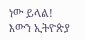ነው ይላል! እውን ኢትዮጵያ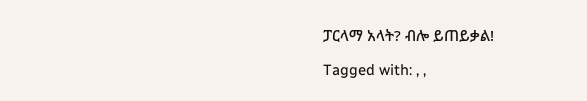ፓርላማ አላት? ብሎ ይጠይቃል!

Tagged with: , ,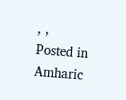, ,
Posted in Amharic